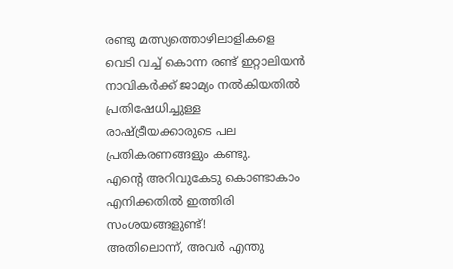രണ്ടു മത്സ്യത്തൊഴിലാളികളെ വെടി വച്ച് കൊന്ന രണ്ട് ഇറ്റാലിയൻ നാവികർക്ക് ജാമ്യം നൽകിയതിൽ പ്രതിഷേധിച്ചുള്ള രാഷ്ട്രീയക്കാരുടെ പല പ്രതികരണങ്ങളും കണ്ടു.
എന്റെ അറിവുകേടു കൊണ്ടാകാം എനിക്കതിൽ ഇത്തിരി സംശയങ്ങളുണ്ട്!
അതിലൊന്ന്, അവർ എന്തു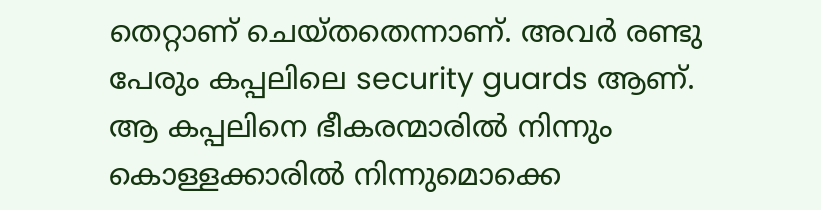തെറ്റാണ് ചെയ്തതെന്നാണ്. അവർ രണ്ടു പേരും കപ്പലിലെ security guards ആണ്. ആ കപ്പലിനെ ഭീകരന്മാരിൽ നിന്നും കൊള്ളക്കാരിൽ നിന്നുമൊക്കെ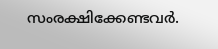സംരക്ഷിക്കേണ്ടവർ.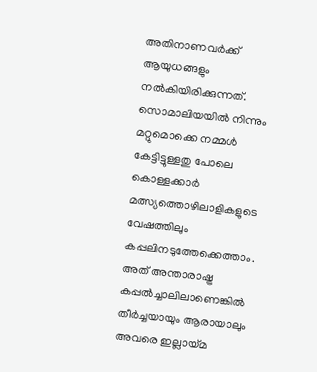അതിനാണവർക്ക് ആയുധങ്ങളും നൽകിയിരിക്കുന്നത്.
സൊമാലിയയിൽ നിന്നും മറ്റുമൊക്കെ നമ്മൾ കേട്ടിട്ടുള്ളതു പോലെ കൊള്ളക്കാർ മത്സ്യത്തൊഴിലാളികളുടെ വേഷത്തിലും കപ്പലിനടുത്തേക്കെത്താം. അത് അന്താരാഷ്ട്ര കപ്പൽച്ചാലിലാണെങ്കിൽ തീർച്ചയായും ആരായാലും അവരെ ഇല്ലായ്മ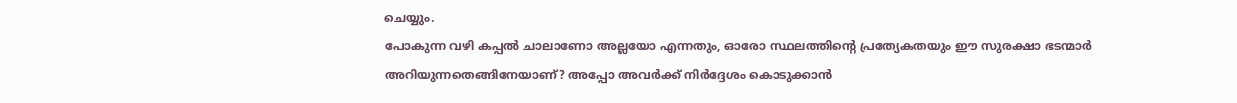ചെയ്യും.
പോകുന്ന വഴി കപ്പൽ ചാലാണോ അല്ലയോ എന്നതും, ഓരോ സ്ഥലത്തിന്റെ പ്രത്യേകതയും ഈ സുരക്ഷാ ഭടന്മാർ അറിയുന്നതെങ്ങിനേയാണ്? അപ്പോ അവർക്ക് നിർദ്ദേശം കൊടുക്കാൻ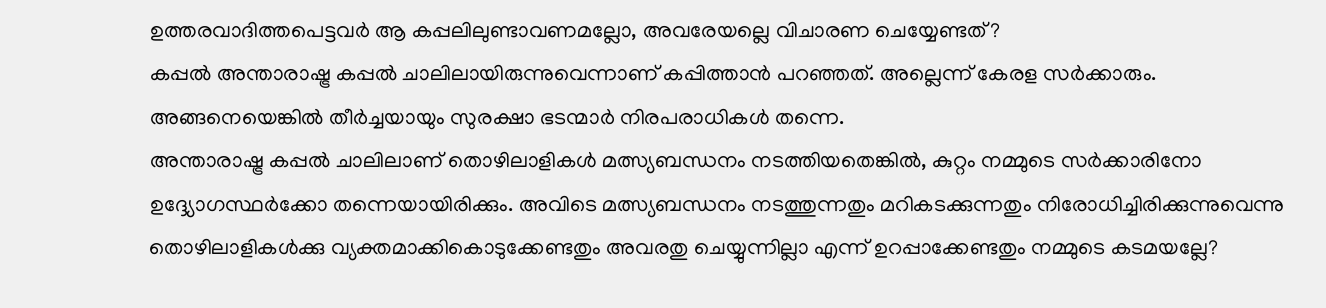ഉത്തരവാദിത്തപെട്ടവർ ആ കപ്പലിലുണ്ടാവണമല്ലോ, അവരേയല്ലെ വിചാരണ ചെയ്യേണ്ടത്?
കപ്പൽ അന്താരാഷ്ട്ര കപ്പൽ ചാലിലായിരുന്നുവെന്നാണ് കപ്പിത്താൻ പറഞ്ഞത്. അല്ലെന്ന് കേരള സർക്കാരും. അങ്ങനെയെങ്കിൽ തീർച്ചയായും സുരക്ഷാ ഭടന്മാർ നിരപരാധികൾ തന്നെ.
അന്താരാഷ്ട്ര കപ്പൽ ചാലിലാണ് തൊഴിലാളികൾ മത്സ്യബന്ധനം നടത്തിയതെങ്കിൽ, കുറ്റം നമ്മുടെ സർക്കാരിനോ ഉദ്ദ്യോഗസ്ഥർക്കോ തന്നെയായിരിക്കും. അവിടെ മത്സ്യബന്ധനം നടത്തുന്നതും മറികടക്കുന്നതും നിരോധിച്ചിരിക്കുന്നുവെന്നു തൊഴിലാളികൾക്കു വ്യക്തമാക്കികൊടുക്കേണ്ടതും അവരതു ചെയ്യുന്നില്ലാ എന്ന് ഉറപ്പാക്കേണ്ടതും നമ്മുടെ കടമയല്ലേ?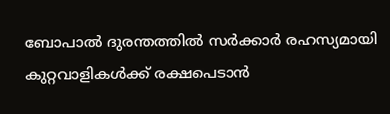ബോപാൽ ദുരന്തത്തിൽ സർക്കാർ രഹസ്യമായി കുറ്റവാളികൾക്ക് രക്ഷപെടാൻ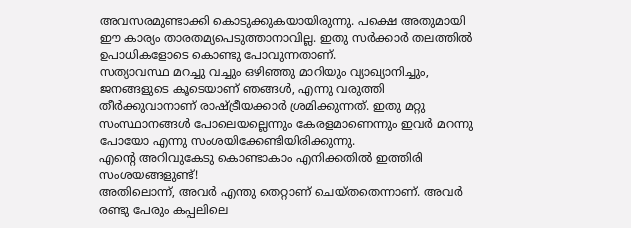അവസരമുണ്ടാക്കി കൊടുക്കുകയായിരുന്നു. പക്ഷെ അതുമായി ഈ കാര്യം താരതമ്യപെടുത്താനാവില്ല. ഇതു സർക്കാർ തലത്തിൽ ഉപാധികളോടെ കൊണ്ടു പോവുന്നതാണ്.
സത്യാവസ്ഥ മറച്ചു വച്ചും ഒഴിഞ്ഞു മാറിയും വ്യാഖ്യാനിച്ചും, ജനങ്ങളുടെ കൂടെയാണ് ഞങ്ങൾ, എന്നു വരുത്തി തീർക്കുവാനാണ് രാഷ്ട്രീയക്കാർ ശ്രമിക്കുന്നത്. ഇതു മറ്റു സംസ്ഥാനങ്ങൾ പോലെയല്ലെന്നും കേരളമാണെന്നും ഇവർ മറന്നു പോയോ എന്നു സംശയിക്കേണ്ടിയിരിക്കുന്നു.
എന്റെ അറിവുകേടു കൊണ്ടാകാം എനിക്കതിൽ ഇത്തിരി സംശയങ്ങളുണ്ട്!
അതിലൊന്ന്, അവർ എന്തു തെറ്റാണ് ചെയ്തതെന്നാണ്. അവർ രണ്ടു പേരും കപ്പലിലെ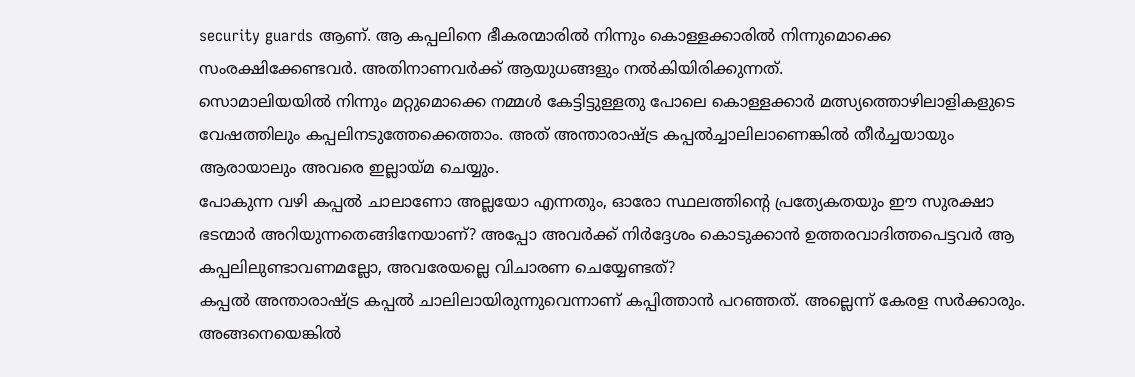security guards ആണ്. ആ കപ്പലിനെ ഭീകരന്മാരിൽ നിന്നും കൊള്ളക്കാരിൽ നിന്നുമൊക്കെ സംരക്ഷിക്കേണ്ടവർ. അതിനാണവർക്ക് ആയുധങ്ങളും നൽകിയിരിക്കുന്നത്.
സൊമാലിയയിൽ നിന്നും മറ്റുമൊക്കെ നമ്മൾ കേട്ടിട്ടുള്ളതു പോലെ കൊള്ളക്കാർ മത്സ്യത്തൊഴിലാളികളുടെ വേഷത്തിലും കപ്പലിനടുത്തേക്കെത്താം. അത് അന്താരാഷ്ട്ര കപ്പൽച്ചാലിലാണെങ്കിൽ തീർച്ചയായും ആരായാലും അവരെ ഇല്ലായ്മ ചെയ്യും.
പോകുന്ന വഴി കപ്പൽ ചാലാണോ അല്ലയോ എന്നതും, ഓരോ സ്ഥലത്തിന്റെ പ്രത്യേകതയും ഈ സുരക്ഷാ ഭടന്മാർ അറിയുന്നതെങ്ങിനേയാണ്? അപ്പോ അവർക്ക് നിർദ്ദേശം കൊടുക്കാൻ ഉത്തരവാദിത്തപെട്ടവർ ആ കപ്പലിലുണ്ടാവണമല്ലോ, അവരേയല്ലെ വിചാരണ ചെയ്യേണ്ടത്?
കപ്പൽ അന്താരാഷ്ട്ര കപ്പൽ ചാലിലായിരുന്നുവെന്നാണ് കപ്പിത്താൻ പറഞ്ഞത്. അല്ലെന്ന് കേരള സർക്കാരും. അങ്ങനെയെങ്കിൽ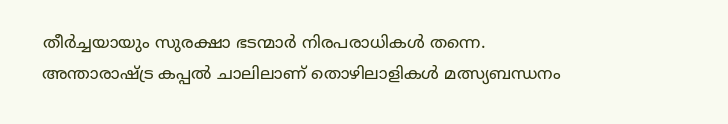തീർച്ചയായും സുരക്ഷാ ഭടന്മാർ നിരപരാധികൾ തന്നെ.
അന്താരാഷ്ട്ര കപ്പൽ ചാലിലാണ് തൊഴിലാളികൾ മത്സ്യബന്ധനം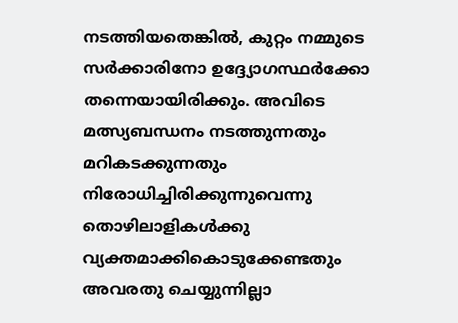നടത്തിയതെങ്കിൽ, കുറ്റം നമ്മുടെ സർക്കാരിനോ ഉദ്ദ്യോഗസ്ഥർക്കോ തന്നെയായിരിക്കും. അവിടെ മത്സ്യബന്ധനം നടത്തുന്നതും മറികടക്കുന്നതും നിരോധിച്ചിരിക്കുന്നുവെന്നു തൊഴിലാളികൾക്കു വ്യക്തമാക്കികൊടുക്കേണ്ടതും അവരതു ചെയ്യുന്നില്ലാ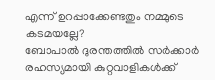എന്ന് ഉറപ്പാക്കേണ്ടതും നമ്മുടെ കടമയല്ലേ?
ബോപാൽ ദുരന്തത്തിൽ സർക്കാർ രഹസ്യമായി കുറ്റവാളികൾക്ക്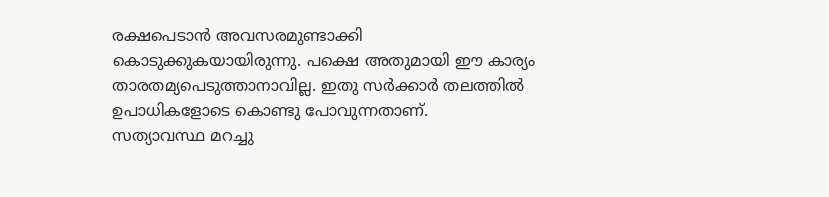രക്ഷപെടാൻ അവസരമുണ്ടാക്കി കൊടുക്കുകയായിരുന്നു. പക്ഷെ അതുമായി ഈ കാര്യം താരതമ്യപെടുത്താനാവില്ല. ഇതു സർക്കാർ തലത്തിൽ ഉപാധികളോടെ കൊണ്ടു പോവുന്നതാണ്.
സത്യാവസ്ഥ മറച്ചു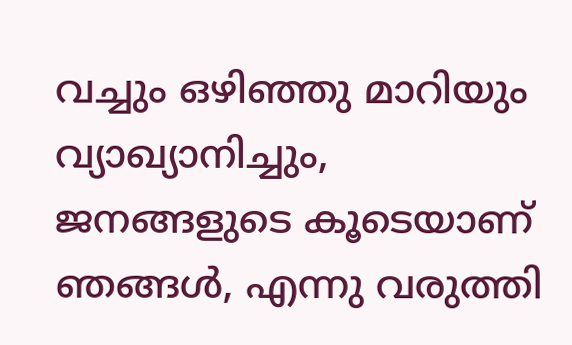വച്ചും ഒഴിഞ്ഞു മാറിയും വ്യാഖ്യാനിച്ചും, ജനങ്ങളുടെ കൂടെയാണ് ഞങ്ങൾ, എന്നു വരുത്തി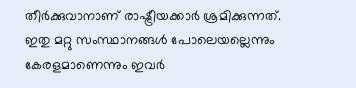തീർക്കുവാനാണ് രാഷ്ട്രീയക്കാർ ശ്രമിക്കുന്നത്. ഇതു മറ്റു സംസ്ഥാനങ്ങൾ പോലെയല്ലെന്നും കേരളമാണെന്നും ഇവർ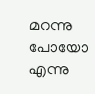മറന്നു പോയോ എന്നു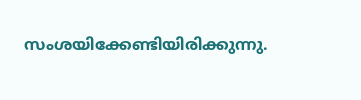സംശയിക്കേണ്ടിയിരിക്കുന്നു.